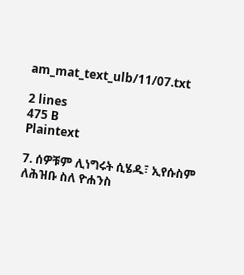am_mat_text_ulb/11/07.txt

2 lines
475 B
Plaintext

7. ሰዎቹም ሊነግሩት ሲሄዱ፣ ኢየሱስም ለሕዝቡ ስለ ዮሐንስ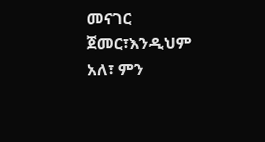መናገር ጀመር፣እንዲህም አለ፣ ምን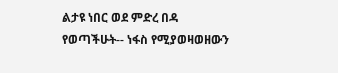ልታዩ ነበር ወደ ምድረ በዳ የወጣችሁት-- ነፋስ የሚያወዛወዘውን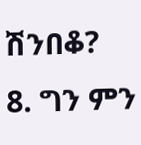ሽንበቆ?
8. ግን ምን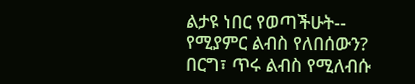ልታዩ ነበር የወጣችሁት-- የሚያምር ልብስ የለበሰውን? በርግ፣ ጥሩ ልብስ የሚለብሱ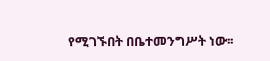የሚገኙበት በቤተመንግሥት ነው፡፡